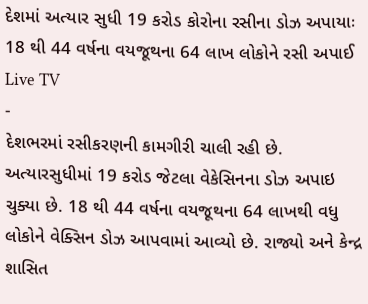દેશમાં અત્યાર સુધી 19 કરોડ કોરોના રસીના ડોઝ અપાયાઃ 18 થી 44 વર્ષના વયજૂથના 64 લાખ લોકોને રસી અપાઈ
Live TV
-
દેશભરમાં રસીકરણની કામગીરી ચાલી રહી છે. અત્યારસુધીમાં 19 કરોડ જેટલા વેકેસિનના ડોઝ અપાઇ ચુક્યા છે. 18 થી 44 વર્ષના વયજૂથના 64 લાખથી વધુ લોકોને વેક્સિન ડોઝ આપવામાં આવ્યો છે. રાજ્યો અને કેન્દ્ર શાસિત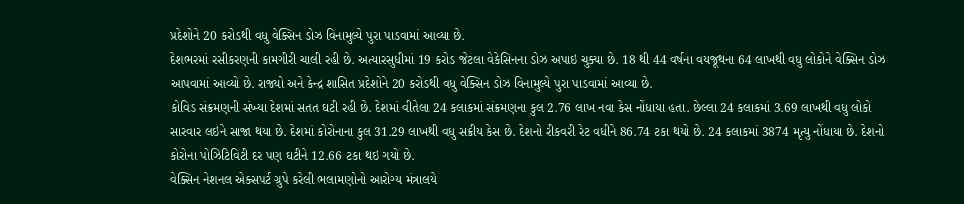પ્રદેશોને 20 કરોડથી વધુ વેક્સિન ડોઝ વિનામુલ્યે પુરા પાડવામાં આવ્યા છે.
દેશભરમાં રસીકરણની કામગીરી ચાલી રહી છે. અત્યારસુધીમાં 19 કરોડ જેટલા વેકેસિનના ડોઝ અપાઇ ચુક્યા છે. 18 થી 44 વર્ષના વયજૂથના 64 લાખથી વધુ લોકોને વેક્સિન ડોઝ આપવામાં આવ્યો છે. રાજ્યો અને કેન્દ્ર શાસિત પ્રદેશોને 20 કરોડથી વધુ વેક્સિન ડોઝ વિનામુલ્યે પુરા પાડવામાં આવ્યા છે.
કોવિડ સંક્રમણની સંખ્યા દેશમાં સતત ઘટી રહી છે. દેશમાં વીતેલા 24 કલાકમાં સંક્રમણના કુલ 2.76 લાખ નવા કેસ નોંધાયા હતા. છેલ્લા 24 કલાકમાં 3.69 લાખથી વધુ લોકો સારવાર લઇને સાજા થયા છે. દેશમાં કોરોનાના કુલ 31.29 લાખથી વધુ સક્રીય કેસ છે. દેશનો રીકવરી રેટ વધીને 86.74 ટકા થયો છે. 24 કલાકમાં 3874 મૃત્યુ નોંધાયા છે. દેશનો કોરોના પોઝિટિવિટી દર પણ ઘટીને 12.66 ટકા થઇ ગયો છે.
વેક્સિન નેશનલ એક્સપર્ટ ગ્રુપે કરેલી ભલામણોનો આરોગ્ય મંત્રાલયે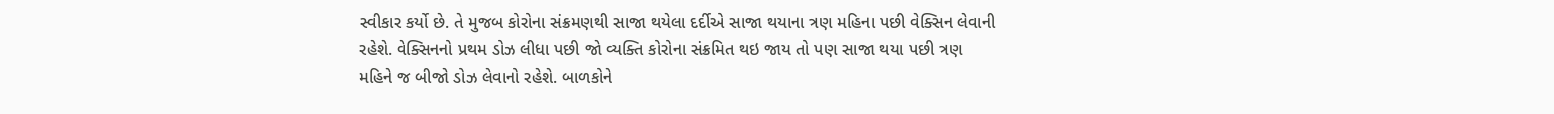સ્વીકાર કર્યો છે. તે મુજબ કોરોના સંક્રમણથી સાજા થયેલા દર્દીએ સાજા થયાના ત્રણ મહિના પછી વેક્સિન લેવાની રહેશે. વેક્સિનનો પ્રથમ ડોઝ લીધા પછી જો વ્યક્તિ કોરોના સંક્રમિત થઇ જાય તો પણ સાજા થયા પછી ત્રણ મહિને જ બીજો ડોઝ લેવાનો રહેશે. બાળકોને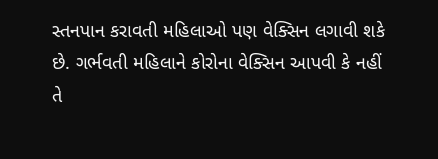સ્તનપાન કરાવતી મહિલાઓ પણ વેક્સિન લગાવી શકે છે. ગર્ભવતી મહિલાને કોરોના વેક્સિન આપવી કે નહીં તે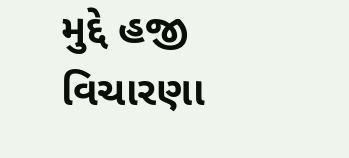મુદ્દે હજી વિચારણા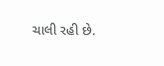ચાલી રહી છે.